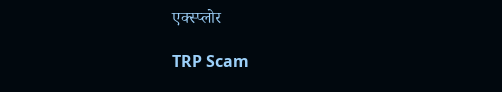एक्स्प्लोर

TRP Scam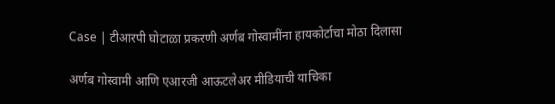Case | टीआरपी घोटाळा प्रकरणी अर्णब गोस्वामींना हायकोर्टाचा मोठा दिलासा

अर्णब गोस्वामी आणि एआरजी आऊटलेअर मीडियाची याचिका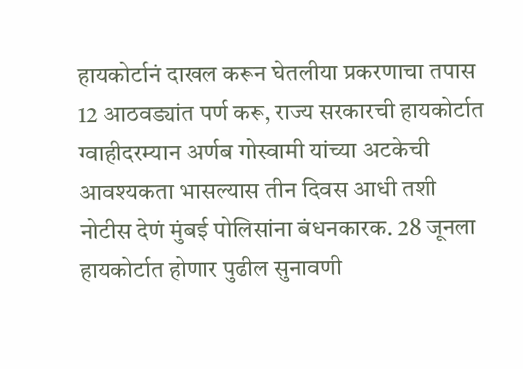हायकोर्टानं दाखल करून घेतलीया प्रकरणाचा तपास 12 आठवड्यांत पर्ण करू, राज्य सरकारची हायकोर्टात ग्वाहीदरम्यान अर्णब गोस्वामी यांच्या अटकेची आवश्यकता भासल्यास तीन दिवस आधी तशी नोटीस देणं मुंबई पोलिसांना बंधनकारक. 28 जूनला हायकोर्टात होणार पुढील सुनावणी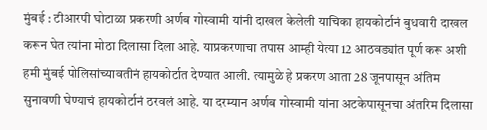मुंबई : टीआरपी घोटाळा प्रकरणी अर्णब गोस्वामी यांनी दाखल केलेली याचिका हायकोर्टानं बुधवारी दाखल करून घेत त्यांना मोठा दिलासा दिला आहे. याप्रकरणाचा तपास आम्ही येत्या 12 आठवड्यांत पूर्ण करू अशी हमी मुंबई पोलिसांच्यावतीनं हायकोर्टात देण्यात आली. त्यामुळे हे प्रकरण आता 28 जूनपासून अंतिम सुनावणी घेण्याचं हायकोर्टानं ठरवलं आहे. या दरम्यान अर्णब गोस्वामी यांना अटकेपासूनचा अंतरिम दिलासा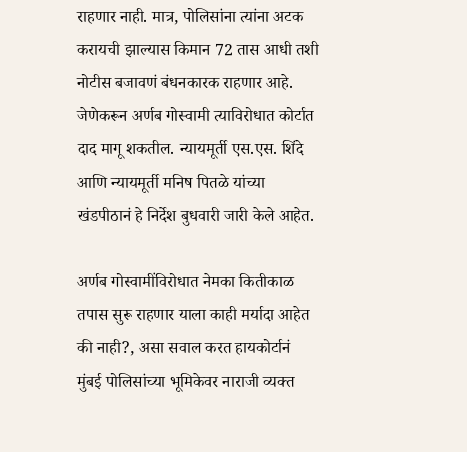राहणार नाही. मात्र, पोलिसांना त्यांना अटक करायची झाल्यास किमान 72 तास आधी तशी नोटीस बजावणं बंधनकारक राहणार आहे. जेणेकरून अर्णब गोस्वामी त्याविरोधात कोर्टात दाद मागू शकतील. न्यायमूर्ती एस.एस. शिंदे आणि न्यायमूर्ती मनिष पितळे यांच्या खंडपीठानं हे निर्देश बुधवारी जारी केले आहेत.

अर्णब गोस्वामींविरोधात नेमका कितीकाळ तपास सुरू राहणार याला काही मर्यादा आहेत की नाही?, असा सवाल करत हायकोर्टानं मुंबई पोलिसांच्या भूमिकेवर नाराजी व्यक्त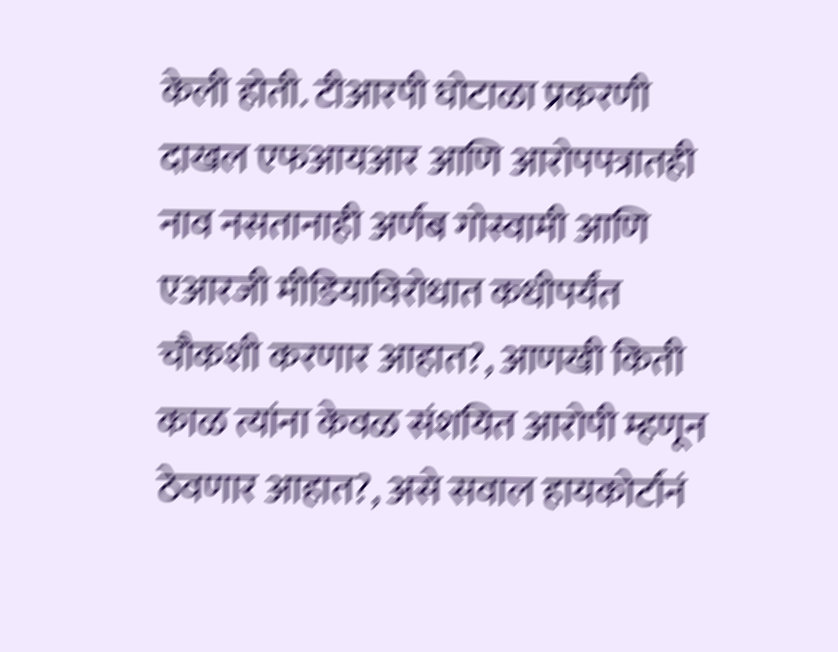केली होती. टीआरपी घोटाळा प्रकरणी दाखल एफआयआर आणि आरोपपत्रातही नाव नसतानाही अर्णब गोस्वामी आणि एआरजी मीडियाविरोधात कधीपर्यंत चौकशी करणार आहात?, आणखी किती काळ त्यांना केवळ संशयित आरोपी म्हणून ठेवणार आहात?, असे सवाल हायकोर्टानं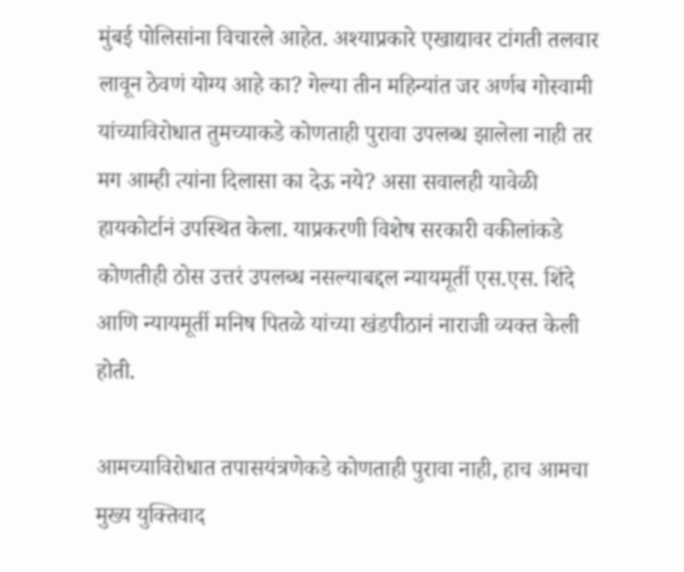मुंबई पोलिसांना विचारले आहेत. अश्याप्रकारे एखाद्यावर टांगती तलवार लावून ठेवणं योग्य आहे का? गेल्या तीन महिन्यांत जर अर्णब गोस्वामी यांच्याविरोधात तुमच्याकडे कोणताही पुरावा उपलब्ध झालेला नाही तर मग आम्ही त्यांना दिलासा का देऊ नये? असा सवालही यावेळी हायकोर्टानं उपस्थित केला. याप्रकरणी विशेष सरकारी वकीलांकडे कोणतीही ठोस उत्तरं उपलब्ध नसल्याबद्दल न्यायमूर्ती एस.एस. शिंदे आणि न्यायमूर्ती मनिष पितळे यांच्या खंडपीठानं नाराजी व्यक्त केली होती.

आमच्याविरोधात तपासयंत्रणेकडे कोणताही पुरावा नाही, हाच आमचा मुख्य युक्तिवाद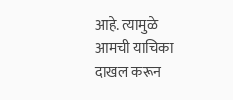आहे. त्यामुळे आमची याचिका दाखल करून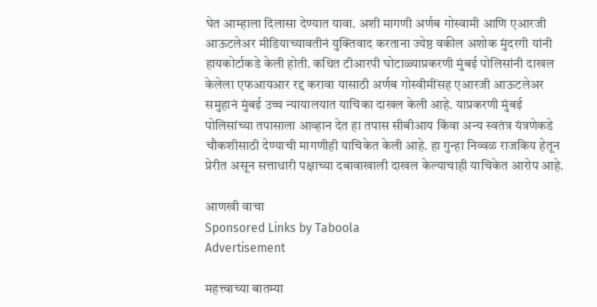घेत आम्हाला दिलासा देण्यात यावा. अशी मागणी अर्णब गोस्वामी आणि एआरजी आऊटलेअर मीडियाच्यावतीनं युक्तिवाद करताना ज्येष्ठ वकील अशोक मुंदरगी यांनी हायकोर्टाकडे केली होती. कथित टीआरपी घोटाळ्याप्रकरणी मुंबई पोलिसांनी दाखल केलेला एफआयआर रद्द करावा यासाठी अर्णब गोस्वीमींसह एआरजी आऊटलेअर समुहानं मुंबई उच्च न्यायालयात याचिका दाखल केली आहे. याप्रकरणी मुंबई पोलिसांच्या तपासाला आव्हान देत हा तपास सीबीआय किंवा अन्य स्वतंत्र यंत्रणेकडे चौकशीसाठी देण्याची मागणीही याचिकेत केली आहे. हा गुन्हा निव्वळ राजकिय हेतून प्रेरीत असून सत्ताधारी पक्षाच्या दबावाखाली दाखल केल्याचाही याचिकेत आरोप आहे.

आणखी वाचा
Sponsored Links by Taboola
Advertisement

महत्त्वाच्या बातम्या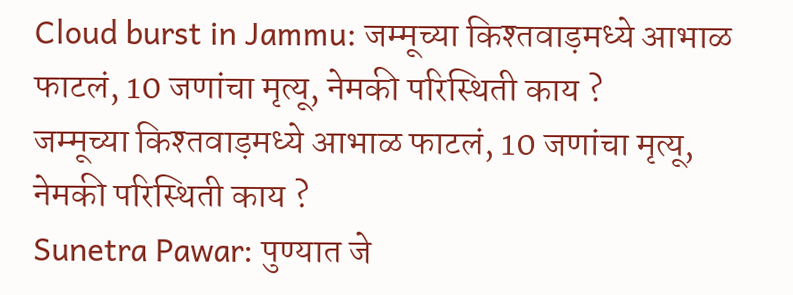Cloud burst in Jammu: जम्मूच्या किश्तवाड़मध्ये आभाळ फाटलं, 10 जणांचा मृत्यू, नेमकी परिस्थिती काय ?
जम्मूच्या किश्तवाड़मध्ये आभाळ फाटलं, 10 जणांचा मृत्यू, नेमकी परिस्थिती काय ?
Sunetra Pawar: पुण्यात जे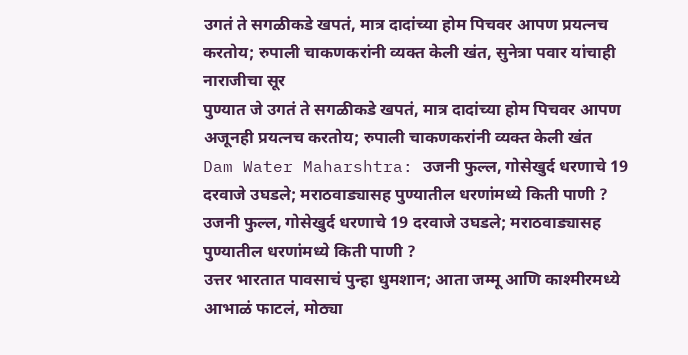उगतं ते सगळीकडे खपतं, मात्र दादांच्या होम पिचवर आपण प्रयत्नच करतोय; रुपाली चाकणकरांनी व्यक्त केली खंत, सुनेत्रा पवार यांचाही नाराजीचा सूर
पुण्यात जे उगतं ते सगळीकडे खपतं, मात्र दादांच्या होम पिचवर आपण अजूनही प्रयत्नच करतोय; रुपाली चाकणकरांनी व्यक्त केली खंत
Dam Water Maharshtra: उजनी फुल्ल, गोसेखुर्द धरणाचे 19 दरवाजे उघडले; मराठवाड्यासह पुण्यातील धरणांमध्ये किती पाणी ?
उजनी फुल्ल, गोसेखुर्द धरणाचे 19 दरवाजे उघडले; मराठवाड्यासह पुण्यातील धरणांमध्ये किती पाणी ?
उत्तर भारतात पावसाचं पुन्हा धुमशान; आता जम्मू आणि काश्मीरमध्ये आभाळं फाटलं, मोठ्या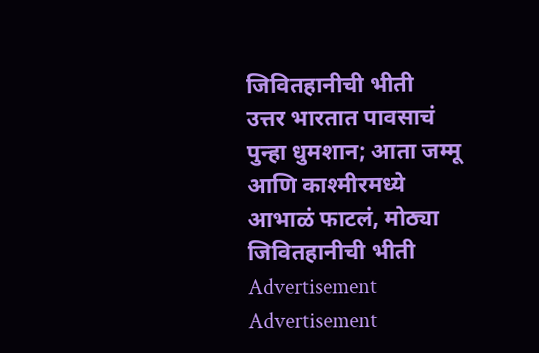जिवितहानीची भीती
उत्तर भारतात पावसाचं पुन्हा धुमशान; आता जम्मू आणि काश्मीरमध्ये आभाळं फाटलं, मोठ्या जिवितहानीची भीती
Advertisement
Advertisement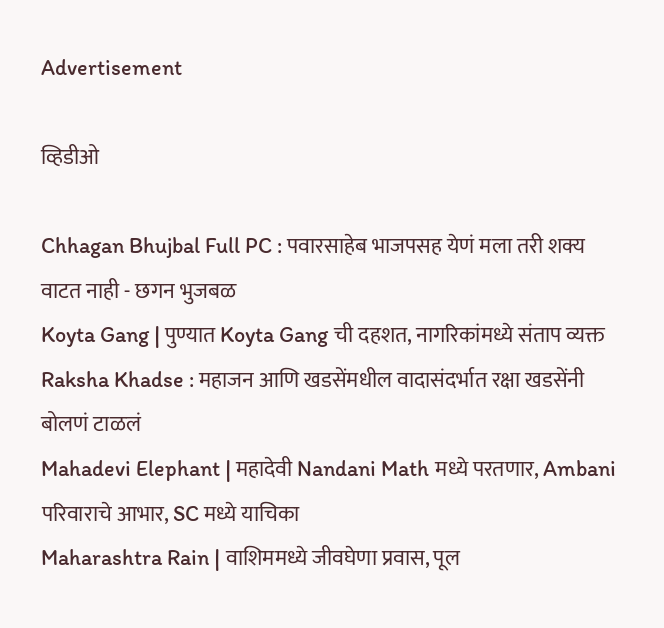Advertisement

व्हिडीओ

Chhagan Bhujbal Full PC : पवारसाहेब भाजपसह येणं मला तरी शक्य वाटत नाही - छगन भुजबळ
Koyta Gang | पुण्यात Koyta Gang ची दहशत, नागरिकांमध्ये संताप व्यक्त
Raksha Khadse : महाजन आणि खडसेंमधील वादासंदर्भात रक्षा खडसेंनी बोलणं टाळलं
Mahadevi Elephant | महादेवी Nandani Math मध्ये परतणार, Ambani परिवाराचे आभार, SC मध्ये याचिका
Maharashtra Rain | वाशिममध्ये जीवघेणा प्रवास, पूल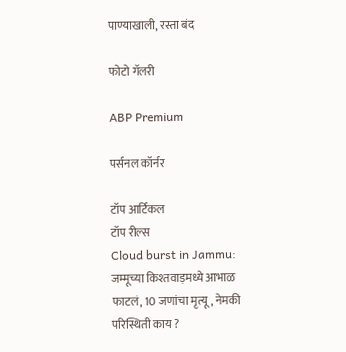पाण्याखाली, रस्ता बंद

फोटो गॅलरी

ABP Premium

पर्सनल कॉर्नर

टॉप आर्टिकल
टॉप रील्स
Cloud burst in Jammu: जम्मूच्या किश्तवाड़मध्ये आभाळ फाटलं, 10 जणांचा मृत्यू, नेमकी परिस्थिती काय ?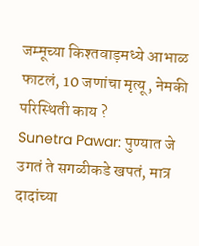जम्मूच्या किश्तवाड़मध्ये आभाळ फाटलं, 10 जणांचा मृत्यू, नेमकी परिस्थिती काय ?
Sunetra Pawar: पुण्यात जे उगतं ते सगळीकडे खपतं, मात्र दादांच्या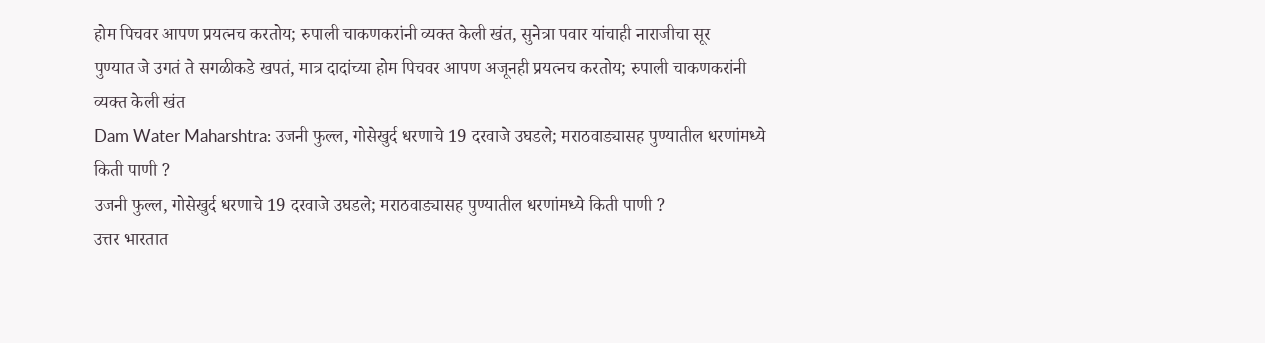होम पिचवर आपण प्रयत्नच करतोय; रुपाली चाकणकरांनी व्यक्त केली खंत, सुनेत्रा पवार यांचाही नाराजीचा सूर
पुण्यात जे उगतं ते सगळीकडे खपतं, मात्र दादांच्या होम पिचवर आपण अजूनही प्रयत्नच करतोय; रुपाली चाकणकरांनी व्यक्त केली खंत
Dam Water Maharshtra: उजनी फुल्ल, गोसेखुर्द धरणाचे 19 दरवाजे उघडले; मराठवाड्यासह पुण्यातील धरणांमध्ये किती पाणी ?
उजनी फुल्ल, गोसेखुर्द धरणाचे 19 दरवाजे उघडले; मराठवाड्यासह पुण्यातील धरणांमध्ये किती पाणी ?
उत्तर भारतात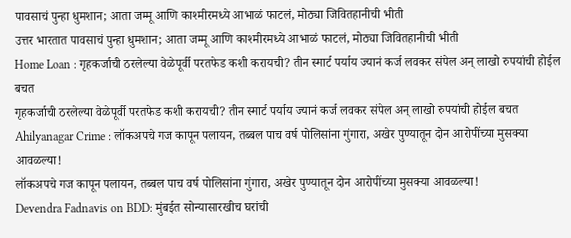पावसाचं पुन्हा धुमशान; आता जम्मू आणि काश्मीरमध्ये आभाळं फाटलं, मोठ्या जिवितहानीची भीती
उत्तर भारतात पावसाचं पुन्हा धुमशान; आता जम्मू आणि काश्मीरमध्ये आभाळं फाटलं, मोठ्या जिवितहानीची भीती
Home Loan : गृहकर्जाची ठरलेल्या वेळेपूर्वी परतफेड कशी करायची? तीन स्मार्ट पर्याय ज्यानं कर्ज लवकर संपेल अन् लाखो रुपयांची होईल बचत
गृहकर्जाची ठरलेल्या वेळेपूर्वी परतफेड कशी करायची? तीन स्मार्ट पर्याय ज्यानं कर्ज लवकर संपेल अन् लाखो रुपयांची होईल बचत
Ahilyanagar Crime : लॉकअपचे गज कापून पलायन, तब्बल पाच वर्ष पोलिसांना गुंगारा, अखेर पुण्यातून दोन आरोपींच्या मुसक्या आवळल्या!
लॉकअपचे गज कापून पलायन, तब्बल पाच वर्ष पोलिसांना गुंगारा, अखेर पुण्यातून दोन आरोपींच्या मुसक्या आवळल्या!
Devendra Fadnavis on BDD: मुंबईत सोन्यासारखीच घरांची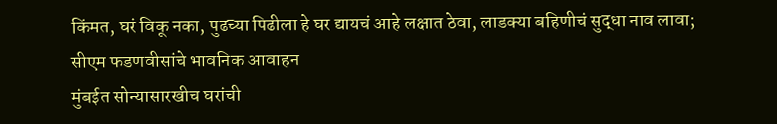किंमत, घरं विकू नका, पुढच्या पिढीला हे घर द्यायचं आहे लक्षात ठेवा, लाडक्या बहिणीचं सुद्धा नाव लावा; सीएम फडणवीसांचे भावनिक आवाहन
मुंबईत सोन्यासारखीच घरांची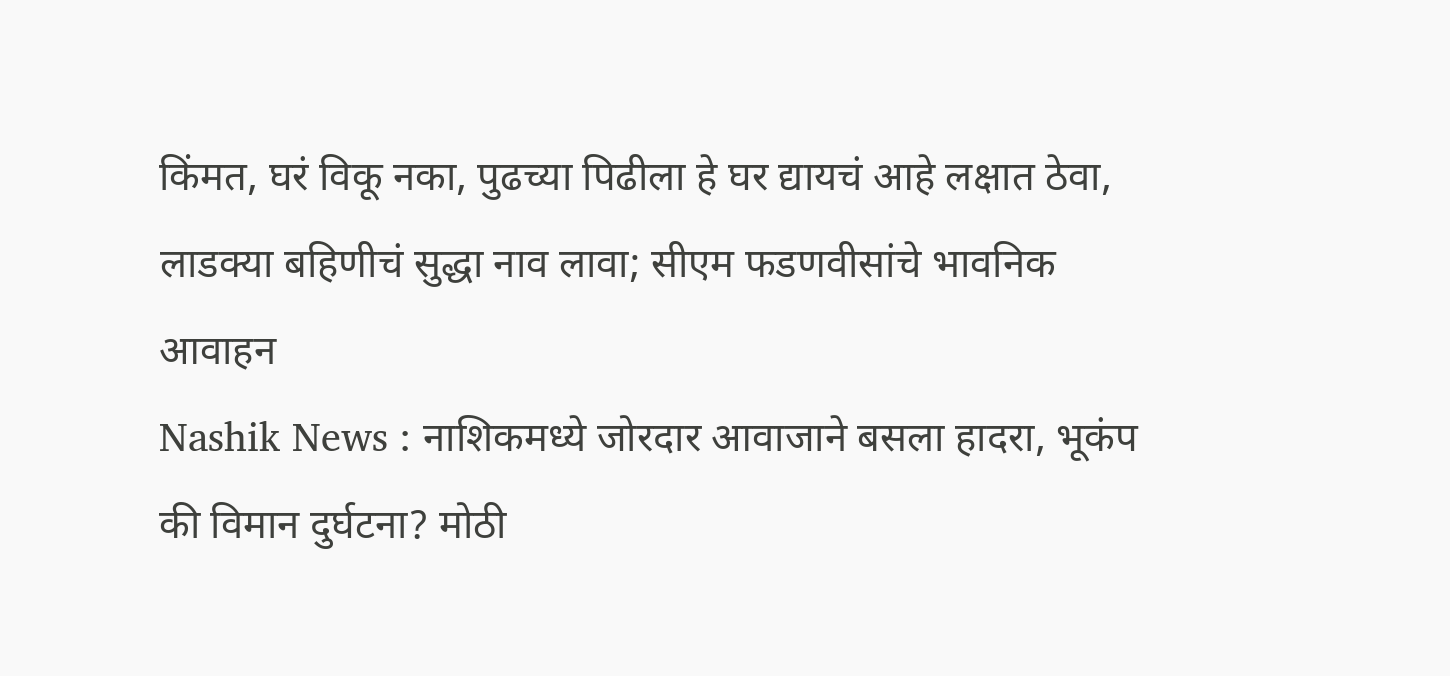किंमत, घरं विकू नका, पुढच्या पिढीला हे घर द्यायचं आहे लक्षात ठेवा, लाडक्या बहिणीचं सुद्धा नाव लावा; सीएम फडणवीसांचे भावनिक आवाहन
Nashik News : नाशिकमध्ये जोरदार आवाजाने बसला हादरा, भूकंप की विमान दुर्घटना? मोठी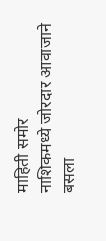माहिती समोर
नाशिकमध्ये जोरदार आवाजाने बसला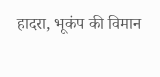हादरा, भूकंप की विमान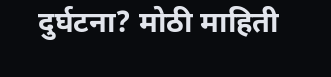दुर्घटना? मोठी माहिती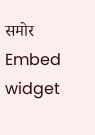समोर
Embed widget